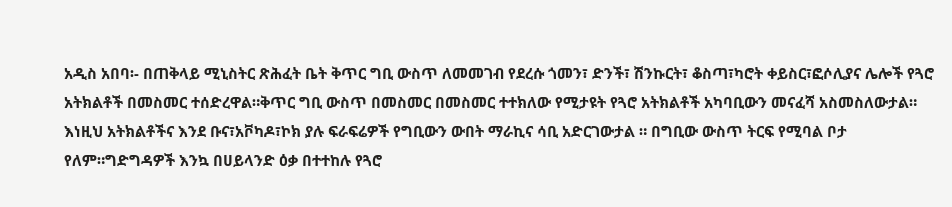አዲስ አበባ፡- በጠቅላይ ሚኒስትር ጽሕፈት ቤት ቅጥር ግቢ ውስጥ ለመመገብ የደረሱ ጎመን፣ ድንች፣ ሽንኩርት፣ ቆስጣ፣ካሮት ቀይስር፣ፎሶሊያና ሌሎች የጓሮ አትክልቶች በመስመር ተሰድረዋል።ቅጥር ግቢ ውስጥ በመስመር በመስመር ተተክለው የሚታዩት የጓሮ አትክልቶች አካባቢውን መናፈሻ አስመስለውታል። እነዚህ አትክልቶችና እንደ ቡና፣አቮካዶ፣ኮክ ያሉ ፍራፍሬዎች የግቢውን ውበት ማራኪና ሳቢ አድርገውታል ። በግቢው ውስጥ ትርፍ የሚባል ቦታ የለም።ግድግዳዎች እንኳ በሀይላንድ ዕቃ በተተከሉ የጓሮ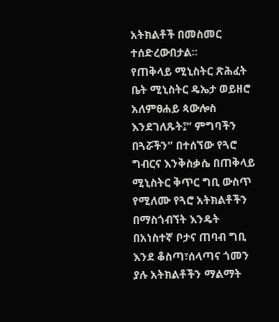አትክልቶች በመስመር ተሰድረውበታል።
የጠቅላይ ሚኒስትር ጽሕፈት ቤት ሚኒስትር ዴኤታ ወይዘሮ አለምፀሐይ ጳውሎስ እንደገለጹት፤” ምግባችን በጓሯችን” በተሰኘው የጓሮ ግብርና እንቅስቃሴ በጠቅላይ ሚኒስትር ቅጥር ግቢ ውስጥ የሚለሙ የጓሮ አትክልቶችን በማስጎብኘት እንዴት በአነስተኛ ቦታና ጠባብ ግቢ እንደ ቆስጣ፣ሰላጣና ጎመን ያሉ አትክልቶችን ማልማት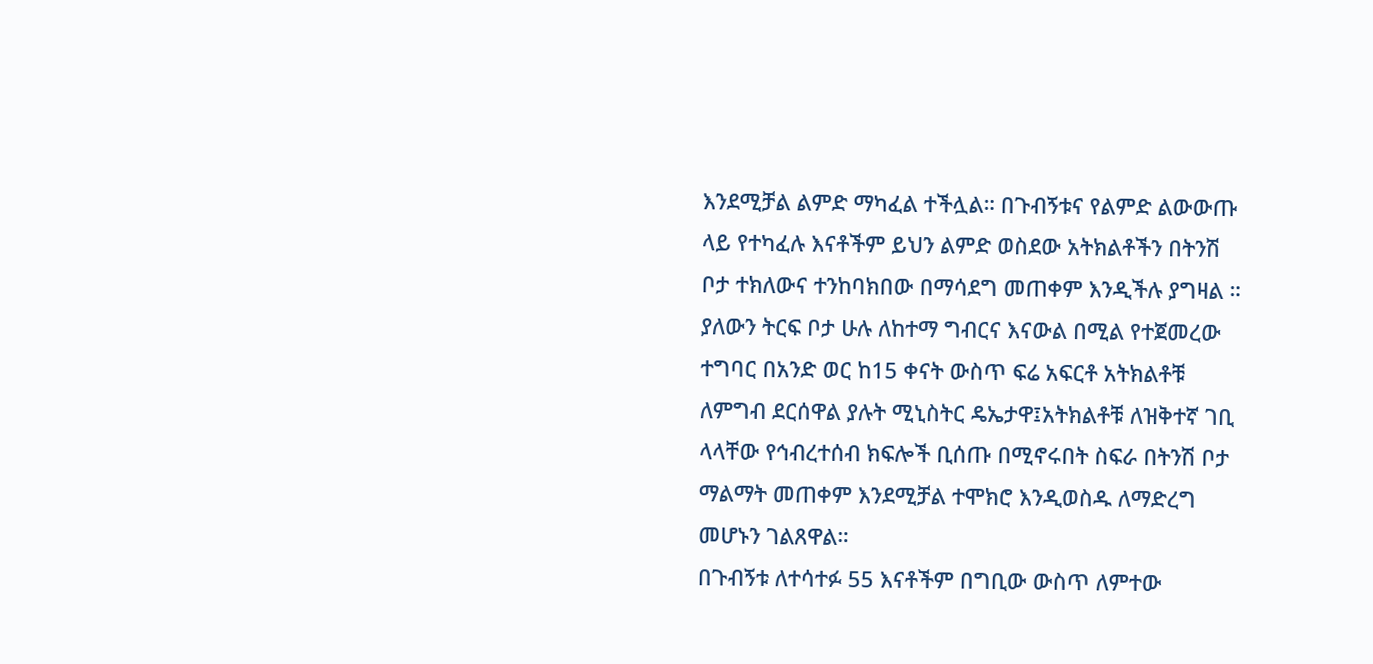እንደሚቻል ልምድ ማካፈል ተችሏል። በጉብኝቱና የልምድ ልውውጡ ላይ የተካፈሉ እናቶችም ይህን ልምድ ወስደው አትክልቶችን በትንሽ ቦታ ተክለውና ተንከባክበው በማሳደግ መጠቀም እንዲችሉ ያግዛል ።
ያለውን ትርፍ ቦታ ሁሉ ለከተማ ግብርና እናውል በሚል የተጀመረው ተግባር በአንድ ወር ከ15 ቀናት ውስጥ ፍሬ አፍርቶ አትክልቶቹ ለምግብ ደርሰዋል ያሉት ሚኒስትር ዴኤታዋ፤አትክልቶቹ ለዝቅተኛ ገቢ ላላቸው የኅብረተሰብ ክፍሎች ቢሰጡ በሚኖሩበት ስፍራ በትንሽ ቦታ ማልማት መጠቀም እንደሚቻል ተሞክሮ እንዲወስዱ ለማድረግ መሆኑን ገልጸዋል።
በጉብኝቱ ለተሳተፉ 55 እናቶችም በግቢው ውስጥ ለምተው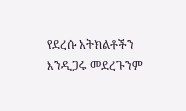የደረሱ አትክልቶችን እንዲጋሩ መደረጉንም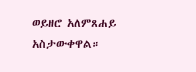ወይዘሮ አለምጸሐይ አስታውቀዋል።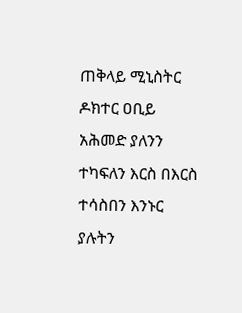ጠቅላይ ሚኒስትር ዶክተር ዐቢይ አሕመድ ያለንን ተካፍለን እርስ በእርስ ተሳስበን እንኑር ያሉትን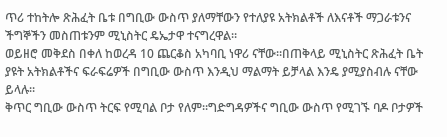ጥሪ ተከትሎ ጽሕፈት ቤቱ በግቢው ውስጥ ያለማቸውን የተለያዩ አትክልቶች ለእናቶች ማጋራቱንና ችግኞችን መስጠቱንም ሚኒስትር ዴኤታዋ ተናግረዋል።
ወይዘሮ መቅደስ በቀለ ከወረዳ 10 ጨርቆስ አካባቢ ነዋሪ ናቸው።በጠቅላይ ሚኒስትር ጽሕፈት ቤት ያዩት አትክልቶችና ፍራፍሬዎች በግቢው ውስጥ እንዲህ ማልማት ይቻላል እንዴ ያሚያስብሉ ናቸው ይላሉ።
ቅጥር ግቢው ውስጥ ትርፍ የሚባል ቦታ የለም።ግድግዳዎችና ግቢው ውስጥ የሚገኙ ባዶ ቦታዎች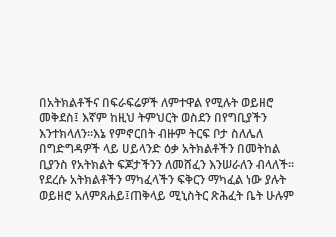በአትክልቶችና በፍራፍሬዎች ለምተዋል የሚሉት ወይዘሮ መቅደስ፤ እኛም ከዚህ ትምህርት ወስደን በየግቢያችን እንተክላለን።እኔ የምኖርበት ብዙም ትርፍ ቦታ ስለሌለ በግድግዳዎች ላይ ሀይላንድ ዕቃ አትክልቶችን በመትከል ቢያንስ የአትክልት ፍጆታችንን ለመሸፈን እንሠራለን ብላለች።
የደረሱ አትክልቶችን ማካፈላችን ፍቅርን ማካፈል ነው ያሉት ወይዘሮ አለምጸሐይ፤ጠቅላይ ሚኒስትር ጽሕፈት ቤት ሁሉም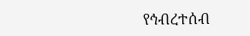የኅብረተሰብ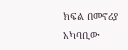ክፍል በመኖሪያ አካባቢው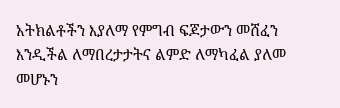አትክልቶችን እያለማ የምግብ ፍጆታውን መሸፈን እንዲችል ለማበረታታትና ልምድ ለማካፈል ያለመ መሆኑን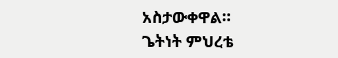አስታውቀዋል።
ጌትነት ምህረቴ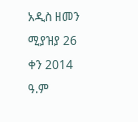አዲስ ዘመን ሚያዝያ 26 ቀን 2014 ዓ.ም